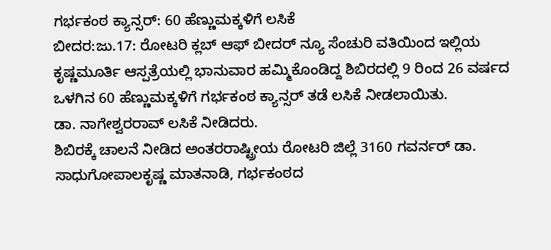ಗರ್ಭಕಂಠ ಕ್ಯಾನ್ಸರ್: 60 ಹೆಣ್ಣುಮಕ್ಕಳಿಗೆ ಲಸಿಕೆ
ಬೀದರ:ಜು.17: ರೋಟರಿ ಕ್ಲಬ್ ಆಫ್ ಬೀದರ್ ನ್ಯೂ ಸೆಂಚುರಿ ವತಿಯಿಂದ ಇಲ್ಲಿಯ ಕೃಷ್ಣಮೂರ್ತಿ ಆಸ್ಪತ್ರೆಯಲ್ಲಿ ಭಾನುವಾರ ಹಮ್ಮಿಕೊಂಡಿದ್ದ ಶಿಬಿರದಲ್ಲಿ 9 ರಿಂದ 26 ವರ್ಷದ ಒಳಗಿನ 60 ಹೆಣ್ಣುಮಕ್ಕಳಿಗೆ ಗರ್ಭಕಂಠ ಕ್ಯಾನ್ಸರ್ ತಡೆ ಲಸಿಕೆ ನೀಡಲಾಯಿತು.
ಡಾ. ನಾಗೇಶ್ವರರಾವ್ ಲಸಿಕೆ ನೀಡಿದರು.
ಶಿಬಿರಕ್ಕೆ ಚಾಲನೆ ನೀಡಿದ ಅಂತರರಾಷ್ಟ್ರೀಯ ರೋಟರಿ ಜಿಲ್ಲೆ 3160 ಗವರ್ನರ್ ಡಾ. ಸಾಧುಗೋಪಾಲಕೃಷ್ಣ ಮಾತನಾಡಿ, ಗರ್ಭಕಂಠದ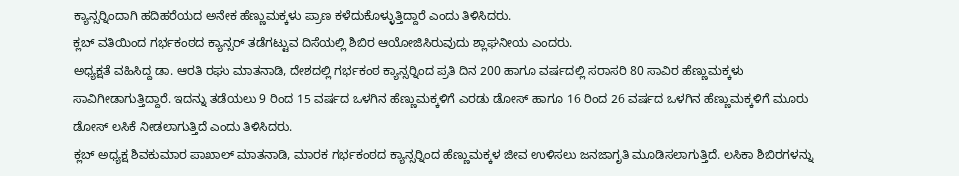ಕ್ಯಾನ್ಸರ್‍ನಿಂದಾಗಿ ಹದಿಹರೆಯದ ಅನೇಕ ಹೆಣ್ಣುಮಕ್ಕಳು ಪ್ರಾಣ ಕಳೆದುಕೊಳ್ಳುತ್ತಿದ್ದಾರೆ ಎಂದು ತಿಳಿಸಿದರು.
ಕ್ಲಬ್ ವತಿಯಿಂದ ಗರ್ಭಕಂಠದ ಕ್ಯಾನ್ಸರ್ ತಡೆಗಟ್ಟುವ ದಿಸೆಯಲ್ಲಿ ಶಿಬಿರ ಆಯೋಜಿಸಿರುವುದು ಶ್ಲಾಘನೀಯ ಎಂದರು.
ಅಧ್ಯಕ್ಷತೆ ವಹಿಸಿದ್ದ ಡಾ. ಆರತಿ ರಘು ಮಾತನಾಡಿ, ದೇಶದಲ್ಲಿ ಗರ್ಭಕಂಠ ಕ್ಯಾನ್ಸರ್‍ನಿಂದ ಪ್ರತಿ ದಿನ 200 ಹಾಗೂ ವರ್ಷದಲ್ಲಿ ಸರಾಸರಿ 80 ಸಾವಿರ ಹೆಣ್ಣುಮಕ್ಕಳು ಸಾವಿಗೀಡಾಗುತ್ತಿದ್ದಾರೆ. ಇದನ್ನು ತಡೆಯಲು 9 ರಿಂದ 15 ವರ್ಷದ ಒಳಗಿನ ಹೆಣ್ಣುಮಕ್ಕಳಿಗೆ ಎರಡು ಡೋಸ್ ಹಾಗೂ 16 ರಿಂದ 26 ವರ್ಷದ ಒಳಗಿನ ಹೆಣ್ಣುಮಕ್ಕಳಿಗೆ ಮೂರು ಡೋಸ್ ಲಸಿಕೆ ನೀಡಲಾಗುತ್ತಿದೆ ಎಂದು ತಿಳಿಸಿದರು.
ಕ್ಲಬ್ ಅಧ್ಯಕ್ಷ ಶಿವಕುಮಾರ ಪಾಖಾಲ್ ಮಾತನಾಡಿ, ಮಾರಕ ಗರ್ಭಕಂಠದ ಕ್ಯಾನ್ಸರ್‍ನಿಂದ ಹೆಣ್ಣುಮಕ್ಕಳ ಜೀವ ಉಳಿಸಲು ಜನಜಾಗೃತಿ ಮೂಡಿಸಲಾಗುತ್ತಿದೆ. ಲಸಿಕಾ ಶಿಬಿರಗಳನ್ನು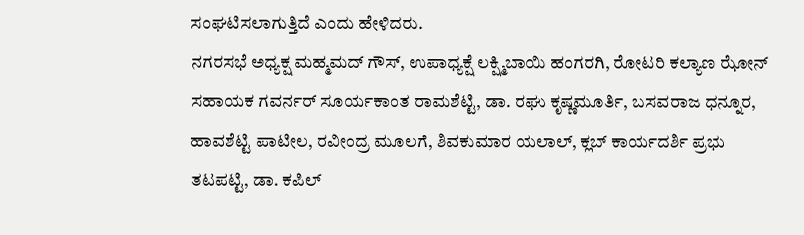ಸಂಘಟಿಸಲಾಗುತ್ತಿದೆ ಎಂದು ಹೇಳಿದರು.
ನಗರಸಭೆ ಅಧ್ಯಕ್ಷ ಮಹ್ಮಮದ್ ಗೌಸ್, ಉಪಾಧ್ಯಕ್ಷೆ ಲಕ್ಷ್ಮಿಬಾಯಿ ಹಂಗರಗಿ, ರೋಟರಿ ಕಲ್ಯಾಣ ಝೋನ್ ಸಹಾಯಕ ಗವರ್ನರ್ ಸೂರ್ಯಕಾಂತ ರಾಮಶೆಟ್ಟಿ, ಡಾ. ರಘು ಕೃಷ್ಣಮೂರ್ತಿ, ಬಸವರಾಜ ಧನ್ನೂರ, ಹಾವಶೆಟ್ಟಿ ಪಾಟೀಲ, ರವೀಂದ್ರ ಮೂಲಗೆ, ಶಿವಕುಮಾರ ಯಲಾಲ್, ಕ್ಲಬ್ ಕಾರ್ಯದರ್ಶಿ ಪ್ರಭು ತಟಪಟ್ಟಿ, ಡಾ. ಕಪಿಲ್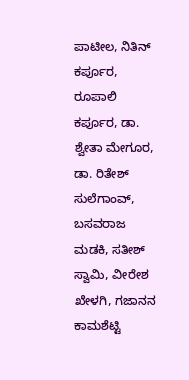ಪಾಟೀಲ, ನಿತಿನ್ ಕರ್ಪೂರ, ರೂಪಾಲಿ ಕರ್ಪೂರ, ಡಾ. ಶ್ವೇತಾ ಮೇಗೂರ, ಡಾ. ರಿತೇಶ್ ಸುಲೆಗಾಂವ್, ಬಸವರಾಜ ಮಡಕಿ, ಸತೀಶ್ ಸ್ವಾಮಿ, ವೀರೇಶ ಖೇಳಗಿ, ಗಜಾನನ ಕಾಮಶೆಟ್ಟಿ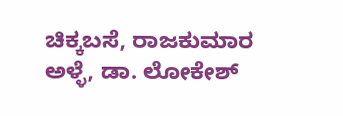ಚಿಕ್ಕಬಸೆ, ರಾಜಕುಮಾರ ಅಳ್ಳೆ, ಡಾ. ಲೋಕೇಶ್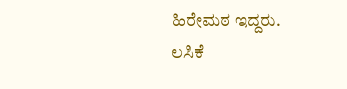ಹಿರೇಮಠ ಇದ್ದರು.
ಲಸಿಕೆ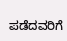ಪಡೆದವರಿಗೆ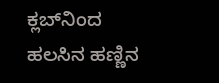ಕ್ಲಬ್‍ನಿಂದ ಹಲಸಿನ ಹಣ್ಣಿನ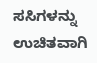ಸಸಿಗಳನ್ನು ಉಚಿತವಾಗಿ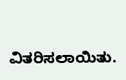ವಿತರಿಸಲಾಯಿತು.